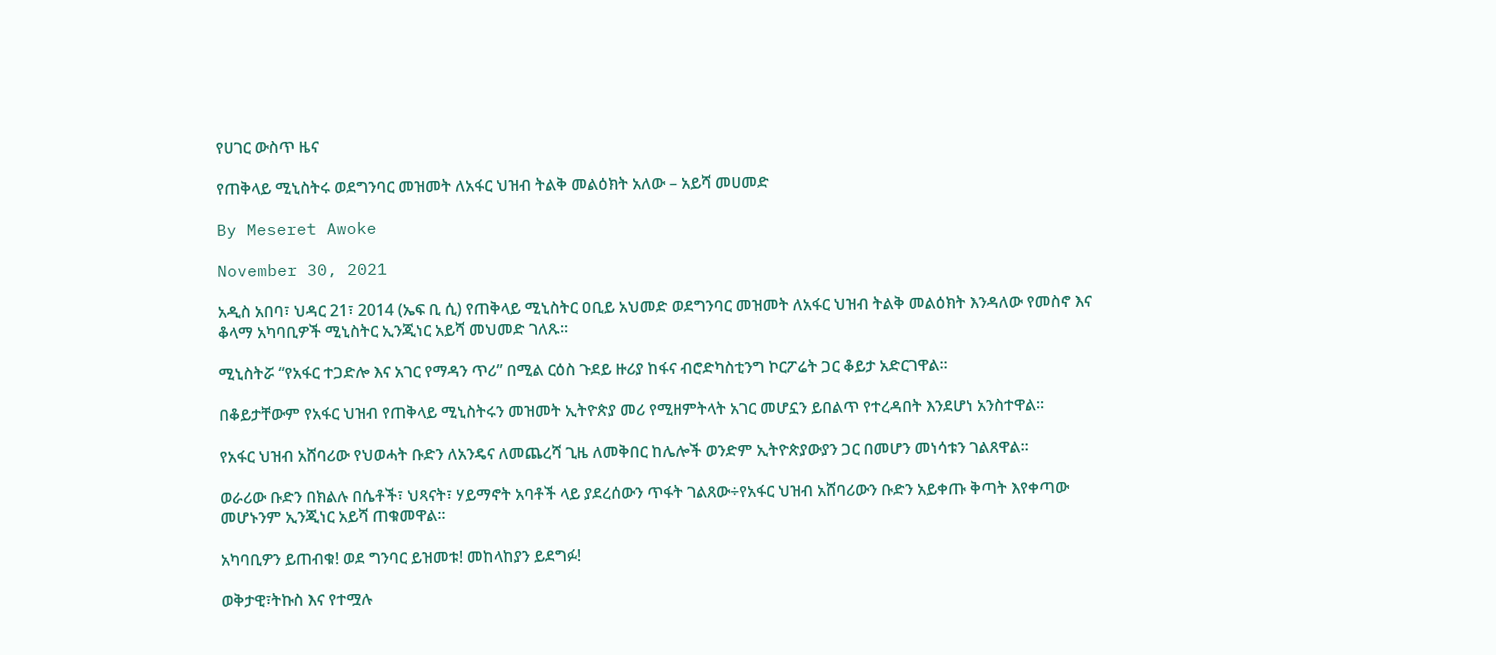የሀገር ውስጥ ዜና

የጠቅላይ ሚኒስትሩ ወደግንባር መዝመት ለአፋር ህዝብ ትልቅ መልዕክት አለው – አይሻ መሀመድ

By Meseret Awoke

November 30, 2021

አዲስ አበባ፣ ህዳር 21፣ 2014 (ኤፍ ቢ ሲ) የጠቅላይ ሚኒስትር ዐቢይ አህመድ ወደግንባር መዝመት ለአፋር ህዝብ ትልቅ መልዕክት እንዳለው የመስኖ እና ቆላማ አካባቢዎች ሚኒስትር ኢንጂነር አይሻ መህመድ ገለጹ፡፡

ሚኒስትሯ “የአፋር ተጋድሎ እና አገር የማዳን ጥሪ” በሚል ርዕስ ጉደይ ዙሪያ ከፋና ብሮድካስቲንግ ኮርፖሬት ጋር ቆይታ አድርገዋል፡፡

በቆይታቸውም የአፋር ህዝብ የጠቅላይ ሚኒስትሩን መዝመት ኢትዮጵያ መሪ የሚዘምትላት አገር መሆኗን ይበልጥ የተረዳበት እንደሆነ አንስተዋል፡፡

የአፋር ህዝብ አሸባሪው የህወሓት ቡድን ለአንዴና ለመጨረሻ ጊዜ ለመቅበር ከሌሎች ወንድም ኢትዮጵያውያን ጋር በመሆን መነሳቱን ገልጸዋል፡፡

ወራሪው ቡድን በክልሉ በሴቶች፣ ህጻናት፣ ሃይማኖት አባቶች ላይ ያደረሰውን ጥፋት ገልጸው÷የአፋር ህዝብ አሸባሪውን ቡድን አይቀጡ ቅጣት እየቀጣው መሆኑንም ኢንጂነር አይሻ ጠቁመዋል፡፡

አካባቢዎን ይጠብቁ! ወደ ግንባር ይዝመቱ! መከላከያን ይደግፉ!

ወቅታዊ፣ትኩስ እና የተሟሉ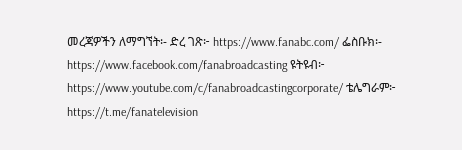መረጃዎችን ለማግኘት፡- ድረ ገጽ፦ https://www.fanabc.com/ ፌስቡክ፡- https://www.facebook.com/fanabroadcasting ዩትዩብ፦ https://www.youtube.com/c/fanabroadcastingcorporate/ ቴሌግራም፦ https://t.me/fanatelevision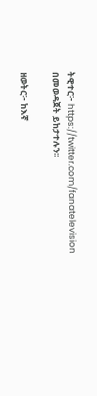ትዊተር፦ https://twitter.com/fanatelevision በመወዳጀት ይከታተሉን፡፡

ዘወትር፦ ከእኛ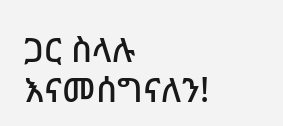ጋር ስላሉ እናመሰግናለን!